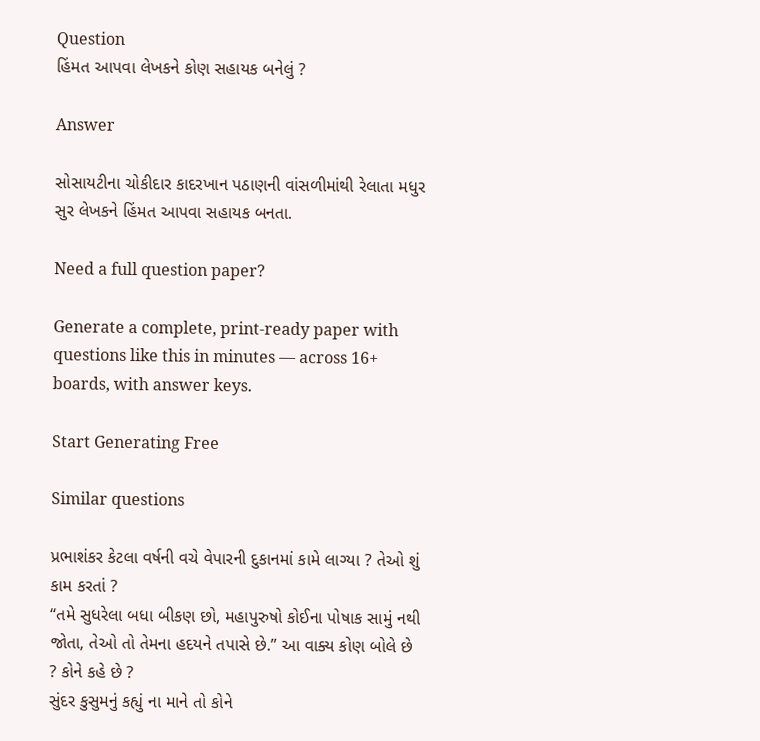Question
હિંમત આપવા લેખકને કોણ સહાયક બનેલું ?

Answer

સોસાયટીના ચોકીદાર કાદરખાન પઠાણની વાંસળીમાંથી રેલાતા મધુર સુર લેખકને હિંમત આપવા સહાયક બનતા.

Need a full question paper?

Generate a complete, print-ready paper with questions like this in minutes — across 16+ boards, with answer keys.

Start Generating Free

Similar questions

પ્રભાશંકર કેટલા વર્ષની વચે વેપારની દુકાનમાં કામે લાગ્યા ? તેઓ શું કામ કરતાં ?
“તમે સુધરેલા બધા બીકણ છો, મહાપુરુષો કોઈના પોષાક સામું નથી જોતા, તેઓ તો તેમના હદયને તપાસે છે.” આ વાક્ય કોણ બોલે છે ? કોને કહે છે ?
સુંદર કુસુમનું કહ્યું ના માને તો કોને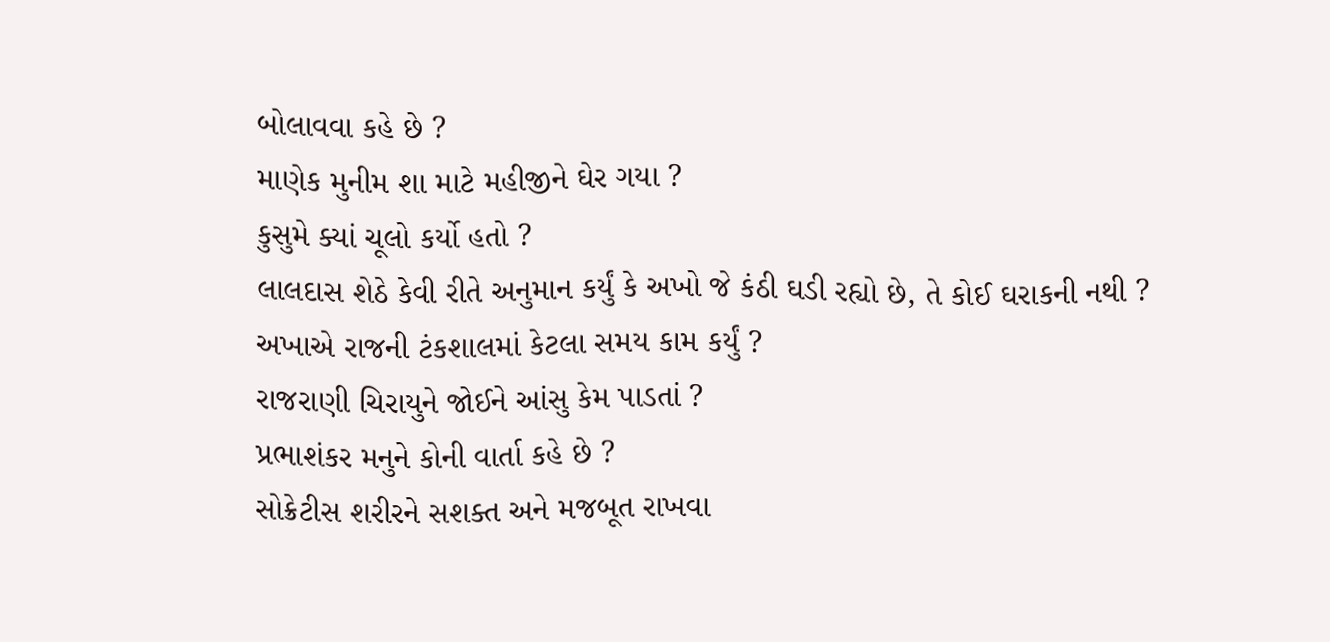બોલાવવા કહે છે ?
માણેક મુનીમ શા માટે મહીજીને ઘેર ગયા ?
કુસુમે ક્યાં ચૂલો કર્યો હતો ?
લાલદાસ શેઠે કેવી રીતે અનુમાન કર્યું કે અખો જે કંઠી ઘડી રહ્યો છે, તે કોઈ ઘરાકની નથી ?
અખાએ રાજની ટંકશાલમાં કેટલા સમય કામ કર્યું ?
રાજરાણી ચિરાયુને જોઈને આંસુ કેમ પાડતાં ?
પ્રભાશંકર મનુને કોની વાર્તા કહે છે ?
સોક્રેટીસ શરીરને સશક્ત અને મજબૂત રાખવા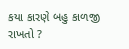કયા કારણે બહુ કાળજી રાખતો ?